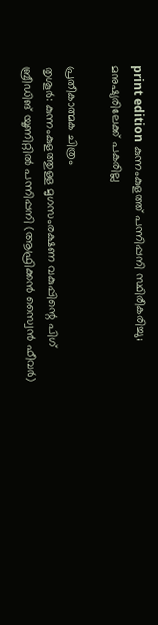print edition കുന്നംകുളത്ത് പന്നിപ്പനി സ്ഥിരീകരിച്ചു; മനുഷ്യരിലേക്ക് പകരില്ല

പ്രതീകാത്മക ചിത്രം
തൃശൂർ: കുന്നംകുളത്തുള്ള മൃഗസംരക്ഷണ വകുപ്പിന്റെ പിഗ് ബ്രീഡിങ് യൂണിറ്റിൽ പന്നിപ്പനി (ആഫ്രിക്കൻ സ്വൈൻ ഫീവർ)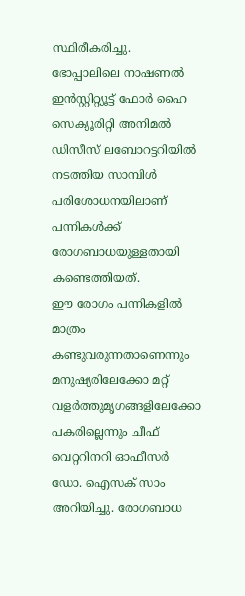സ്ഥിരീകരിച്ചു. ഭോപ്പാലിലെ നാഷണൽ ഇൻസ്റ്റിറ്റ്യൂട്ട് ഫോർ ഹൈ സെക്യൂരിറ്റി അനിമൽ ഡിസീസ് ലബോറട്ടറിയിൽ നടത്തിയ സാമ്പിൾ പരിശോധനയിലാണ് പന്നികൾക്ക് രോഗബാധയുള്ളതായി കണ്ടെത്തിയത്.
ഈ രോഗം പന്നികളിൽ മാത്രം കണ്ടുവരുന്നതാണെന്നും മനുഷ്യരിലേക്കോ മറ്റ് വളർത്തുമൃഗങ്ങളിലേക്കോ പകരില്ലെന്നും ചീഫ് വെറ്ററിനറി ഓഫീസർ ഡോ. ഐസക് സാം അറിയിച്ചു. രോഗബാധ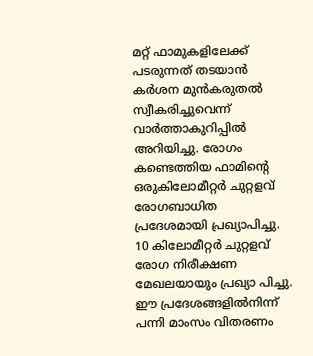മറ്റ് ഫാമുകളിലേക്ക് പടരുന്നത് തടയാൻ കർശന മുൻകരുതൽ സ്വീകരിച്ചുവെന്ന് വാർത്താകുറിപ്പിൽ അറിയിച്ചു. രോഗം കണ്ടെത്തിയ ഫാമിന്റെ ഒരുകിലോമീറ്റർ ചുറ്റളവ് രോഗബാധിത പ്രദേശമായി പ്രഖ്യാപിച്ചു. 10 കിലോമീറ്റർ ചുറ്റളവ് രോഗ നിരീക്ഷണ മേഖലയായും പ്രഖ്യാ പിച്ചു.
ഈ പ്രദേശങ്ങളിൽനിന്ന് പന്നി മാംസം വിതരണം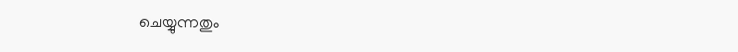ചെയ്യുന്നതും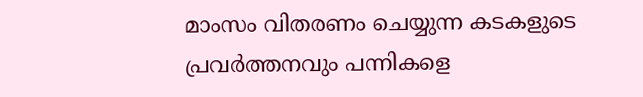മാംസം വിതരണം ചെയ്യുന്ന കടകളുടെ പ്രവർത്തനവും പന്നികളെ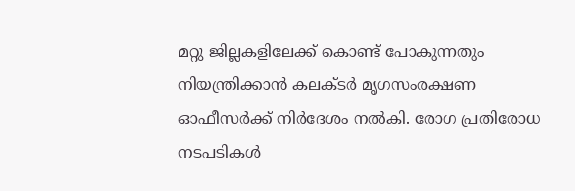മറ്റു ജില്ലകളിലേക്ക് കൊണ്ട് പോകുന്നതും നിയന്ത്രിക്കാൻ കലക്ടർ മൃഗസംരക്ഷണ ഓഫീസർക്ക് നിർദേശം നൽകി. രോഗ പ്രതിരോധ നടപടികൾ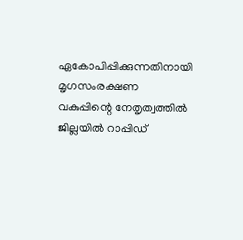ഏകോപിപ്പിക്കുന്നതിനായി മൃഗസംരക്ഷണ വകുപ്പിന്റെ നേതൃത്വത്തിൽ ജില്ലയിൽ റാപ്പിഡ്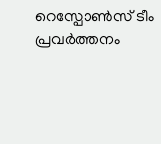റെസ്പോൺസ് ടീം പ്രവർത്തനം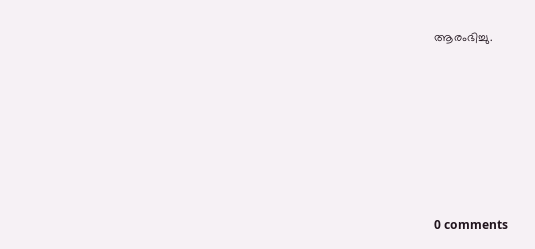ആരംഭിച്ചു.









0 comments